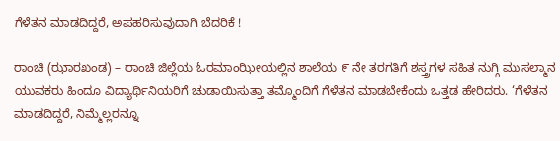ಗೆಳೆತನ ಮಾಡದಿದ್ದರೆ, ಅಪಹರಿಸುವುದಾಗಿ ಬೆದರಿಕೆ !

ರಾಂಚಿ (ಝಾರಖಂಡ) – ರಾಂಚಿ ಜಿಲ್ಲೆಯ ಓರಮಾಂಝೀಯಲ್ಲಿನ ಶಾಲೆಯ ೯ ನೇ ತರಗತಿಗೆ ಶಸ್ತ್ರಗಳ ಸಹಿತ ನುಗ್ಗಿ ಮುಸಲ್ಮಾನ ಯುವಕರು ಹಿಂದೂ ವಿದ್ಯಾರ್ಥಿನಿಯರಿಗೆ ಚುಡಾಯಿಸುತ್ತಾ ತಮ್ಮೊಂದಿಗೆ ಗೆಳೆತನ ಮಾಡಬೇಕೆಂದು ಒತ್ತಡ ಹೇರಿದರು. ‘ಗೆಳೆತನ ಮಾಡದಿದ್ದರೆ, ನಿಮ್ಮೆಲ್ಲರನ್ನೂ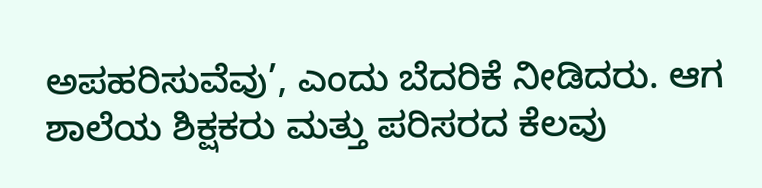ಅಪಹರಿಸುವೆವು’, ಎಂದು ಬೆದರಿಕೆ ನೀಡಿದರು. ಆಗ ಶಾಲೆಯ ಶಿಕ್ಷಕರು ಮತ್ತು ಪರಿಸರದ ಕೆಲವು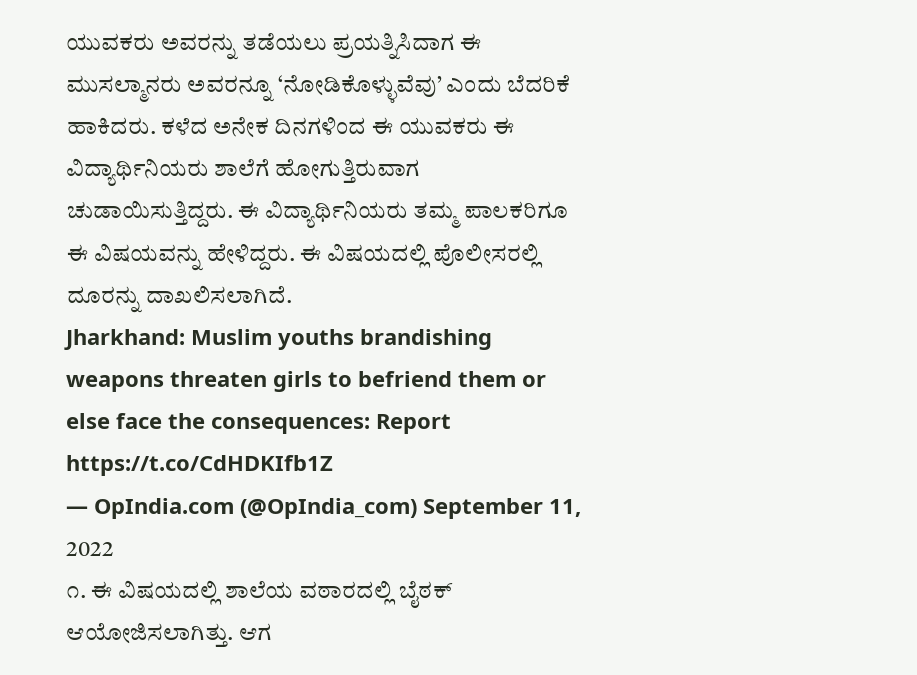ಯುವಕರು ಅವರನ್ನು ತಡೆಯಲು ಪ್ರಯತ್ನಿಸಿದಾಗ ಈ ಮುಸಲ್ಮಾನರು ಅವರನ್ನೂ ‘ನೋಡಿಕೊಳ್ಳುವೆವು’ ಎಂದು ಬೆದರಿಕೆ ಹಾಕಿದರು. ಕಳೆದ ಅನೇಕ ದಿನಗಳಿಂದ ಈ ಯುವಕರು ಈ ವಿದ್ಯಾರ್ಥಿನಿಯರು ಶಾಲೆಗೆ ಹೋಗುತ್ತಿರುವಾಗ ಚುಡಾಯಿಸುತ್ತಿದ್ದರು. ಈ ವಿದ್ಯಾರ್ಥಿನಿಯರು ತಮ್ಮ ಪಾಲಕರಿಗೂ ಈ ವಿಷಯವನ್ನು ಹೇಳಿದ್ದರು. ಈ ವಿಷಯದಲ್ಲಿ ಪೊಲೀಸರಲ್ಲಿ ದೂರನ್ನು ದಾಖಲಿಸಲಾಗಿದೆ.
Jharkhand: Muslim youths brandishing weapons threaten girls to befriend them or else face the consequences: Report https://t.co/CdHDKIfb1Z
— OpIndia.com (@OpIndia_com) September 11, 2022
೧. ಈ ವಿಷಯದಲ್ಲಿ ಶಾಲೆಯ ವಠಾರದಲ್ಲಿ ಬೈಠಕ್ ಆಯೋಜಿಸಲಾಗಿತ್ತು. ಆಗ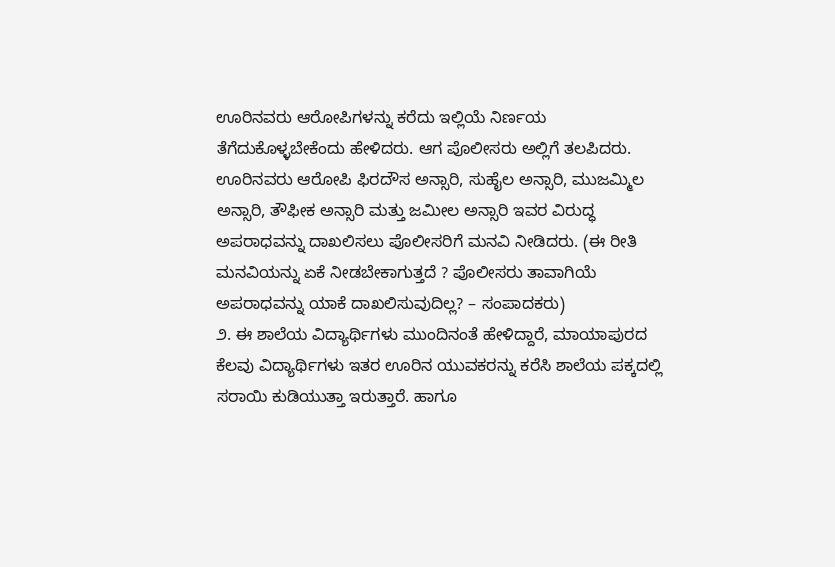ಊರಿನವರು ಆರೋಪಿಗಳನ್ನು ಕರೆದು ಇಲ್ಲಿಯೆ ನಿರ್ಣಯ ತೆಗೆದುಕೊಳ್ಳಬೇಕೆಂದು ಹೇಳಿದರು. ಆಗ ಪೊಲೀಸರು ಅಲ್ಲಿಗೆ ತಲಪಿದರು. ಊರಿನವರು ಆರೋಪಿ ಫಿರದೌಸ ಅನ್ಸಾರಿ, ಸುಹೈಲ ಅನ್ಸಾರಿ, ಮುಜಮ್ಮಿಲ ಅನ್ಸಾರಿ, ತೌಫೀಕ ಅನ್ಸಾರಿ ಮತ್ತು ಜಮೀಲ ಅನ್ಸಾರಿ ಇವರ ವಿರುದ್ಧ ಅಪರಾಧವನ್ನು ದಾಖಲಿಸಲು ಪೊಲೀಸರಿಗೆ ಮನವಿ ನೀಡಿದರು. (ಈ ರೀತಿ ಮನವಿಯನ್ನು ಏಕೆ ನೀಡಬೇಕಾಗುತ್ತದೆ ? ಪೊಲೀಸರು ತಾವಾಗಿಯೆ ಅಪರಾಧವನ್ನು ಯಾಕೆ ದಾಖಲಿಸುವುದಿಲ್ಲ? – ಸಂಪಾದಕರು)
೨. ಈ ಶಾಲೆಯ ವಿದ್ಯಾರ್ಥಿಗಳು ಮುಂದಿನಂತೆ ಹೇಳಿದ್ದಾರೆ, ಮಾಯಾಪುರದ ಕೆಲವು ವಿದ್ಯಾರ್ಥಿಗಳು ಇತರ ಊರಿನ ಯುವಕರನ್ನು ಕರೆಸಿ ಶಾಲೆಯ ಪಕ್ಕದಲ್ಲಿ ಸರಾಯಿ ಕುಡಿಯುತ್ತಾ ಇರುತ್ತಾರೆ. ಹಾಗೂ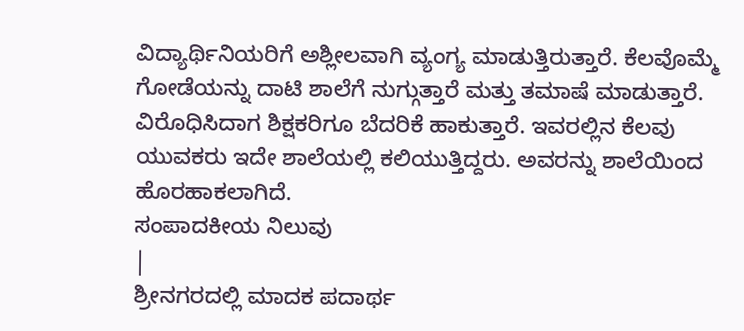ವಿದ್ಯಾರ್ಥಿನಿಯರಿಗೆ ಅಶ್ಲೀಲವಾಗಿ ವ್ಯಂಗ್ಯ ಮಾಡುತ್ತಿರುತ್ತಾರೆ. ಕೆಲವೊಮ್ಮೆ ಗೋಡೆಯನ್ನು ದಾಟಿ ಶಾಲೆಗೆ ನುಗ್ಗುತ್ತಾರೆ ಮತ್ತು ತಮಾಷೆ ಮಾಡುತ್ತಾರೆ. ವಿರೊಧಿಸಿದಾಗ ಶಿಕ್ಷಕರಿಗೂ ಬೆದರಿಕೆ ಹಾಕುತ್ತಾರೆ. ಇವರಲ್ಲಿನ ಕೆಲವು ಯುವಕರು ಇದೇ ಶಾಲೆಯಲ್ಲಿ ಕಲಿಯುತ್ತಿದ್ದರು. ಅವರನ್ನು ಶಾಲೆಯಿಂದ ಹೊರಹಾಕಲಾಗಿದೆ.
ಸಂಪಾದಕೀಯ ನಿಲುವು
|
ಶ್ರೀನಗರದಲ್ಲಿ ಮಾದಕ ಪದಾರ್ಥ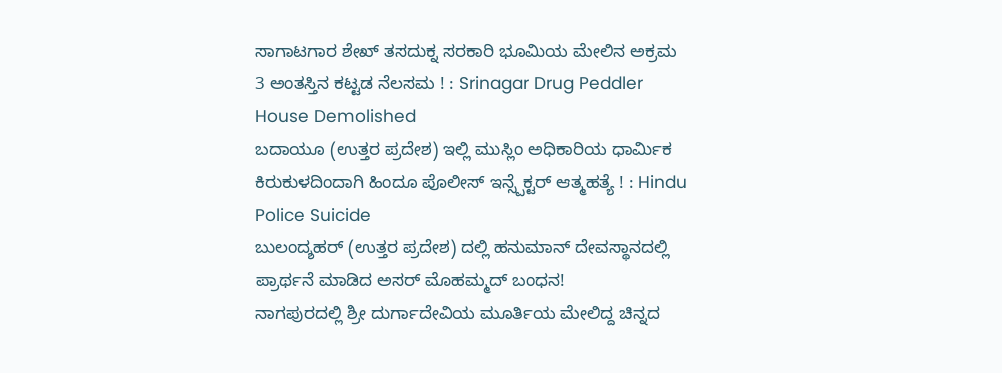ಸಾಗಾಟಗಾರ ಶೇಖ್ ತಸದುಕ್ನ ಸರಕಾರಿ ಭೂಮಿಯ ಮೇಲಿನ ಅಕ್ರಮ 3 ಅಂತಸ್ತಿನ ಕಟ್ಟಡ ನೆಲಸಮ ! : Srinagar Drug Peddler House Demolished
ಬದಾಯೂ (ಉತ್ತರ ಪ್ರದೇಶ) ಇಲ್ಲಿ ಮುಸ್ಲಿಂ ಅಧಿಕಾರಿಯ ಧಾರ್ಮಿಕ ಕಿರುಕುಳದಿಂದಾಗಿ ಹಿಂದೂ ಪೊಲೀಸ್ ಇನ್ಸ್ಪೆಕ್ಟರ್ ಆತ್ಮಹತ್ಯೆ ! : Hindu Police Suicide
ಬುಲಂದ್ಶಹರ್ (ಉತ್ತರ ಪ್ರದೇಶ) ದಲ್ಲಿ ಹನುಮಾನ್ ದೇವಸ್ಥಾನದಲ್ಲಿ ಪ್ರಾರ್ಥನೆ ಮಾಡಿದ ಅಸರ್ ಮೊಹಮ್ಮದ್ ಬಂಧನ!
ನಾಗಪುರದಲ್ಲಿ ಶ್ರೀ ದುರ್ಗಾದೇವಿಯ ಮೂರ್ತಿಯ ಮೇಲಿದ್ದ ಚಿನ್ನದ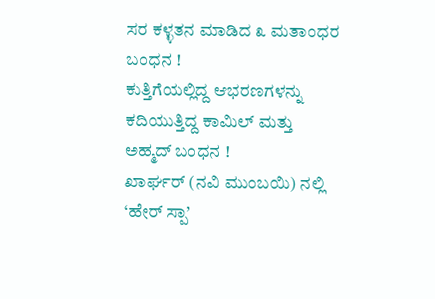ಸರ ಕಳ್ಳತನ ಮಾಡಿದ ೩ ಮತಾಂಧರ ಬಂಧನ !
ಕುತ್ತಿಗೆಯಲ್ಲಿದ್ದ ಆಭರಣಗಳನ್ನು ಕದಿಯುತ್ತಿದ್ದ ಕಾಮಿಲ್ ಮತ್ತು ಅಹ್ಮದ್ ಬಂಧನ !
ಖಾರ್ಘರ್ (ನವಿ ಮುಂಬಯಿ) ನಲ್ಲಿ ‘ಹೇರ್ ಸ್ಪಾ’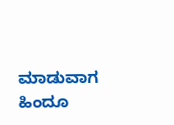ಮಾಡುವಾಗ ಹಿಂದೂ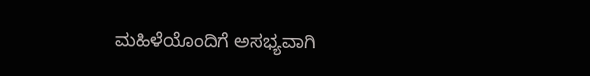ಮಹಿಳೆಯೊಂದಿಗೆ ಅಸಭ್ಯವಾಗಿ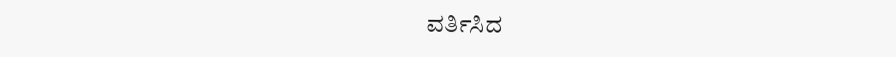ವರ್ತಿಸಿದ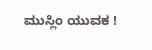ಮುಸ್ಲಿಂ ಯುವಕ !